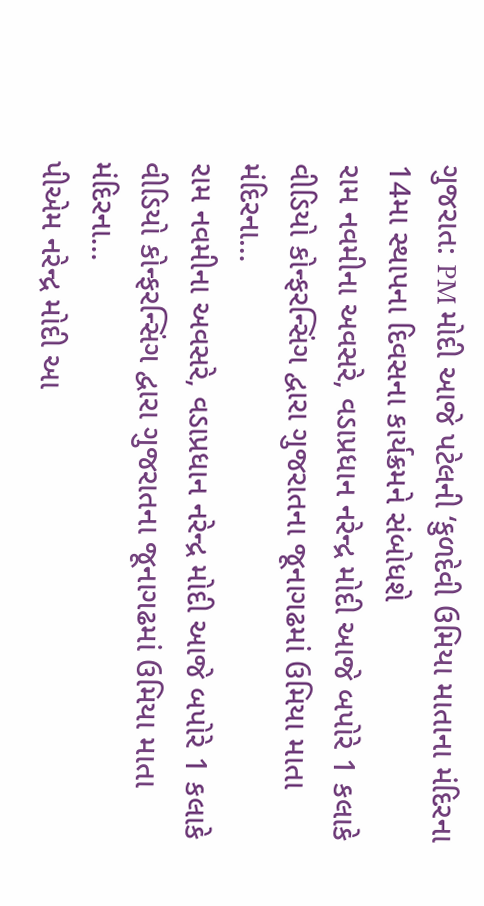ગુજરાત: PM મોદી આજે પટેલની ‘કુળદેવી ઉમિયા માતાના મંદિરના 14મા સ્થાપના દિવસના કાર્યક્રમને સંબોધશે
રામ નવમીના અવસરે, વડાપ્રધાન નરેન્દ્ર મોદી આજે બપોરે 1 કલાકે વીડિયો કોન્ફરન્સિંગ દ્વારા ગુજરાતના જૂનાગઢમાં ઉમિયા માતા મંદિરના…
રામ નવમીના અવસરે, વડાપ્રધાન નરેન્દ્ર મોદી આજે બપોરે 1 કલાકે વીડિયો કોન્ફરન્સિંગ દ્વારા ગુજરાતના જૂનાગઢમાં ઉમિયા માતા મંદિરના…
પીએમ નરેન્દ્ર મોદી આ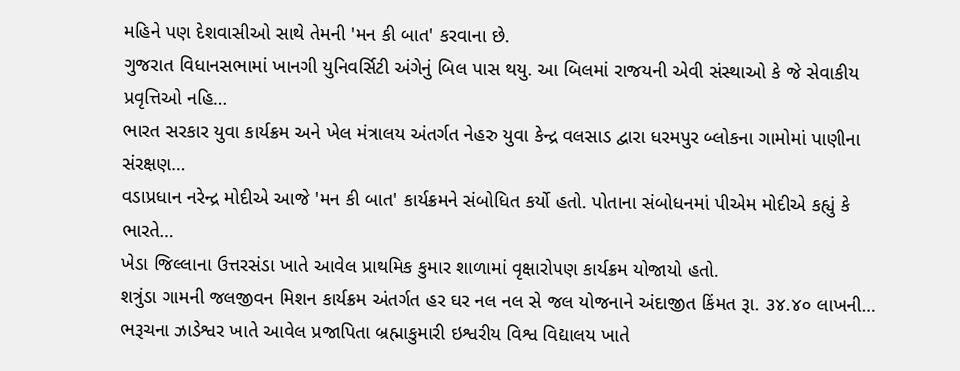મહિને પણ દેશવાસીઓ સાથે તેમની 'મન કી બાત' કરવાના છે.
ગુજરાત વિધાનસભામાં ખાનગી યુનિવર્સિટી અંગેનું બિલ પાસ થયુ. આ બિલમાં રાજયની એવી સંસ્થાઓ કે જે સેવાકીય પ્રવૃત્તિઓ નહિ…
ભારત સરકાર યુવા કાર્યક્રમ અને ખેલ મંત્રાલય અંતર્ગત નેહરુ યુવા કેન્દ્ર વલસાડ દ્વારા ધરમપુર બ્લોકના ગામોમાં પાણીના સંરક્ષણ…
વડાપ્રધાન નરેન્દ્ર મોદીએ આજે 'મન કી બાત' કાર્યક્રમને સંબોધિત કર્યો હતો. પોતાના સંબોધનમાં પીએમ મોદીએ કહ્યું કે ભારતે…
ખેડા જિલ્લાના ઉત્તરસંડા ખાતે આવેલ પ્રાથમિક કુમાર શાળામાં વૃક્ષારો૫ણ કાર્યક્રમ યોજાયો હતો.
શત્રુંડા ગામની જલજીવન મિશન કાર્યક્રમ અંતર્ગત હર ઘર નલ નલ સે જલ યોજનાને અંદાજીત કિંમત રૂા. ૩૪.૪૦ લાખની…
ભરૂચના ઝાડેશ્વર ખાતે આવેલ પ્રજાપિતા બ્રહ્માકુમારી ઇશ્વરીય વિશ્વ વિદ્યાલય ખાતે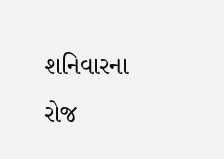શનિવારના રોજ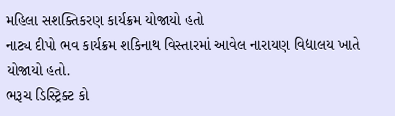મહિલા સશક્તિકરણ કાર્યક્રમ યોજાયો હતો
નાટ્ય દીપો ભવ કાર્યક્રમ શકિનાથ વિસ્તારમાં આવેલ નારાયણ વિદ્યાલય ખાતે યોજાયો હતો.
ભરૂચ ડિસ્ટ્રિક્ટ કો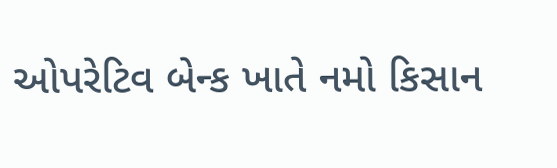ઓપરેટિવ બેન્ક ખાતે નમો કિસાન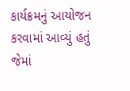કાર્યક્રમનું આયોજન કરવામાં આવ્યું હતું જેમાં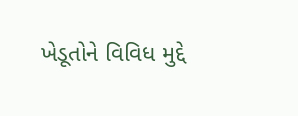ખેડૂતોને વિવિધ મુદ્દે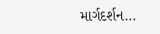માર્ગદર્શન…